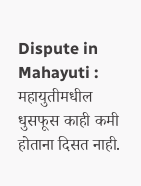Dispute in Mahayuti : महायुतीमधील धुसफूस काही कमी होताना दिसत नाही.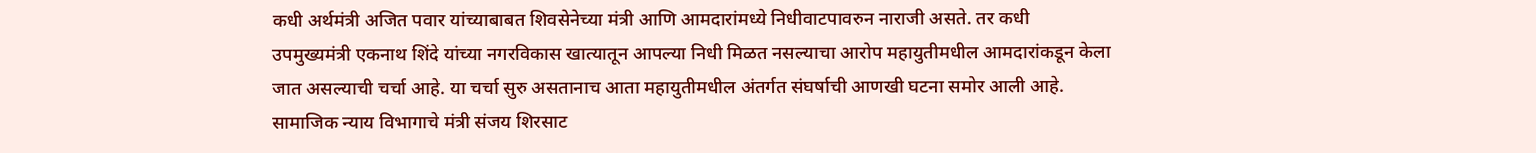कधी अर्थमंत्री अजित पवार यांच्याबाबत शिवसेनेच्या मंत्री आणि आमदारांमध्ये निधीवाटपावरुन नाराजी असते. तर कधी उपमुख्यमंत्री एकनाथ शिंदे यांच्या नगरविकास खात्यातून आपल्या निधी मिळत नसल्याचा आरोप महायुतीमधील आमदारांकडून केला जात असल्याची चर्चा आहे. या चर्चा सुरु असतानाच आता महायुतीमधील अंतर्गत संघर्षाची आणखी घटना समोर आली आहे. सामाजिक न्याय विभागाचे मंत्री संजय शिरसाट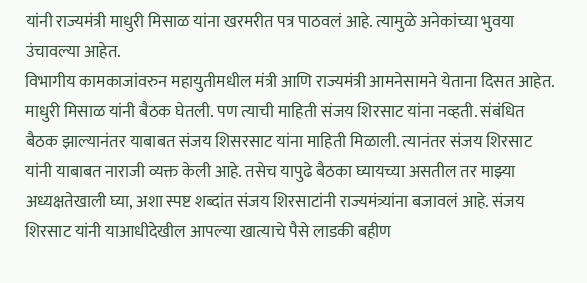यांनी राज्यमंत्री माधुरी मिसाळ यांना खरमरीत पत्र पाठवलं आहे. त्यामुळे अनेकांच्या भुवया उंचावल्या आहेत.
विभागीय कामकाजांवरुन महायुतीमधील मंत्री आणि राज्यमंत्री आमनेसामने येताना दिसत आहेत. माधुरी मिसाळ यांनी बैठक घेतली. पण त्याची माहिती संजय शिरसाट यांना नव्हती. संबंधित बैठक झाल्यानंतर याबाबत संजय शिसरसाट यांना माहिती मिळाली. त्यानंतर संजय शिरसाट यांनी याबाबत नाराजी व्यक्त केली आहे. तसेच यापुढे बैठका घ्यायच्या असतील तर माझ्या अध्यक्षतेखाली घ्या, अशा स्पष्ट शब्दांत संजय शिरसाटांनी राज्यमंत्र्यांना बजावलं आहे. संजय शिरसाट यांनी याआधीदेखील आपल्या खात्याचे पैसे लाडकी बहीण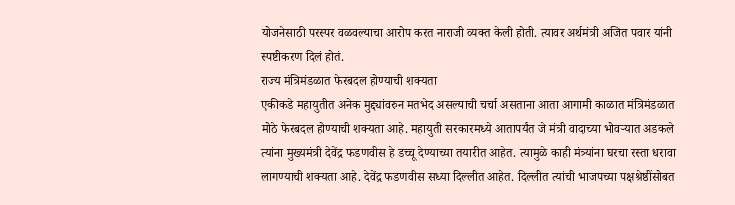योजनेसाठी परस्पर वळवल्याचा आरोप करत नाराजी व्यक्त केली होती. त्यावर अर्थमंत्री अजित पवार यांनी स्पष्टीकरण दिलं होतं.
राज्य मंत्रिमंडळात फेरबदल होण्याची शक्यता
एकीकडे महायुतीत अनेक मुद्द्यांवरुन मतभेद असल्याची चर्चा असताना आता आगामी काळात मंत्रिमंडळात मोठे फेरबदल होण्याची शक्यता आहे. महायुती सरकारमध्ये आतापर्यंत जे मंत्री वादाच्या भोवऱ्यात अडकले त्यांना मुख्यमंत्री देवेंद्र फडणवीस हे डच्चू देण्याच्या तयारीत आहेत. त्यामुळे काही मंत्र्यांना घरचा रस्ता धरावा लागण्याची शक्यता आहे. देवेंद्र फडणवीस सध्या दिल्लीत आहेत. दिल्लीत त्यांची भाजपच्या पक्षश्रेष्ठींसोबत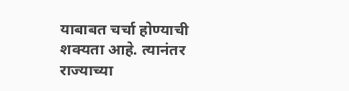याबाबत चर्चा होण्याची शक्यता आहे. त्यानंतर राज्याच्या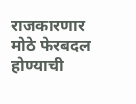राजकारणार मोठे फेरबदल होण्याची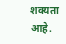शक्यता आहे.